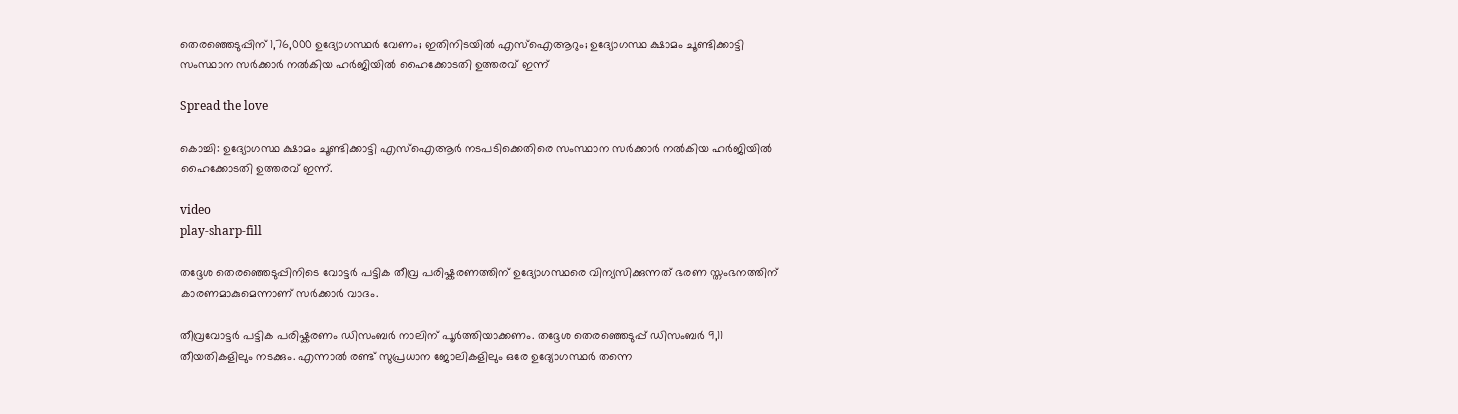തെരഞ്ഞെടുപ്പിന് 1,76,000 ഉദ്യോഗസ്ഥര്‍ വേണം; ഇതിനിടയില്‍ എസ്‌ഐആറും; ഉദ്യോഗസ്ഥ ക്ഷാമം ചൂണ്ടിക്കാട്ടി സംസ്ഥാന സര്‍ക്കാര്‍ നല്‍കിയ ഹര്‍ജിയില്‍ ഹൈക്കോടതി ഉത്തരവ് ഇന്ന്

Spread the love

കൊച്ചി: ഉദ്യോഗസ്ഥ ക്ഷാമം ചൂണ്ടിക്കാട്ടി എസ്‌ഐആർ നടപടിക്കെതിരെ സംസ്ഥാന സർക്കാർ നല്‍കിയ ഹർജിയില്‍ ഹൈക്കോടതി ഉത്തരവ് ഇന്ന്.

video
play-sharp-fill

തദ്ദേശ തെരഞ്ഞെടുപ്പിനിടെ വോട്ടർ പട്ടിക തീവ്ര പരിഷ്കരണത്തിന് ഉദ്യോഗസ്ഥരെ വിന്യസിക്കുന്നത് ഭരണ സ്തംഭനത്തിന് കാരണമാകുമെന്നാണ് സർക്കാർ വാദം.

തീവ്രവോട്ടര്‍ പട്ടിക പരിഷ്കരണം ഡിസംബര്‍ നാലിന് പൂര്‍ത്തിയാക്കണം. തദ്ദേശ തെരഞ്ഞെടുപ്പ് ഡിസംബര്‍ 9,11 തീയതികളിലും നടക്കും. എന്നാല്‍ രണ്ട് സുപ്രധാന ജോലികളിലും ഒരേ ഉദ്യോഗസ്ഥർ തന്നെ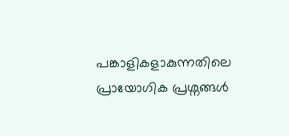പങ്കാളികളാകുന്നതിലെ പ്രായോഗിക പ്രശ്നങ്ങള്‍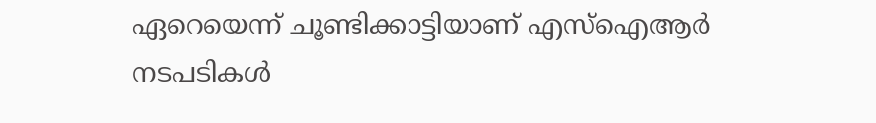ഏറെയെന്ന് ചൂണ്ടിക്കാട്ടിയാണ് എസ്‌ഐആർ നടപടികള്‍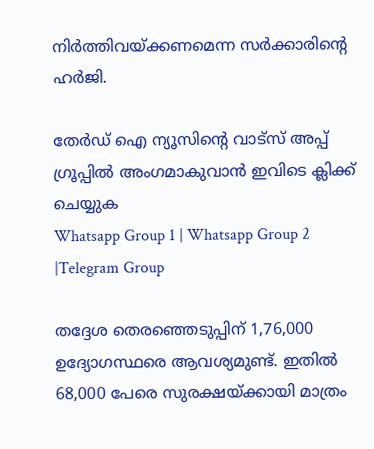നിർത്തിവയ്ക്കണമെന്ന സര്‍ക്കാരിന്‍റെ ഹര്‍ജി.

തേർഡ് ഐ ന്യൂസിന്റെ വാട്സ് അപ്പ് ഗ്രൂപ്പിൽ അംഗമാകുവാൻ ഇവിടെ ക്ലിക്ക് ചെയ്യുക
Whatsapp Group 1 | Whatsapp Group 2 |Telegram Group

തദ്ദേശ തെരഞ്ഞെടുപ്പിന് 1,76,000 ഉദ്യോഗസ്ഥരെ ആവശ്യമുണ്ട്. ഇതില്‍ 68,000 പേരെ സുരക്ഷയ്ക്കായി മാത്രം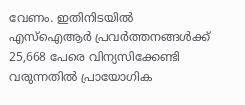വേണം. ഇതിനിടയില്‍ എസ്‌ഐആർ പ്രവർത്തനങ്ങള്‍ക്ക് 25,668 പേരെ വിന്യസിക്കേണ്ടി വരുന്നതില്‍ പ്രായോഗിക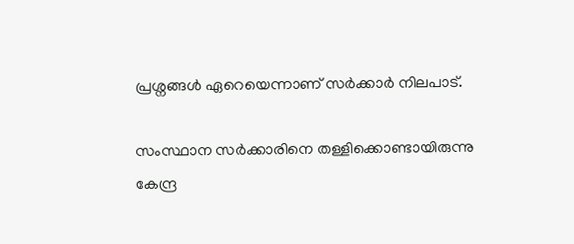പ്രശ്നങ്ങള്‍ ഏറെയെന്നാണ് സര്‍ക്കാര്‍ നിലപാട്.

സംസ്ഥാന സര്‍ക്കാരിനെ തള്ളിക്കൊണ്ടായിരുന്നു കേന്ദ്ര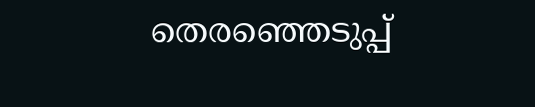തെരഞ്ഞെടുപ്പ്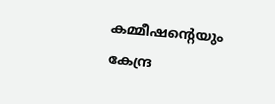കമ്മീഷന്റെയും കേന്ദ്ര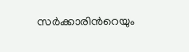സര്‍ക്കാരിന്‍റെയും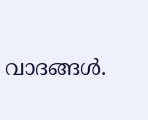വാദങ്ങള്‍.